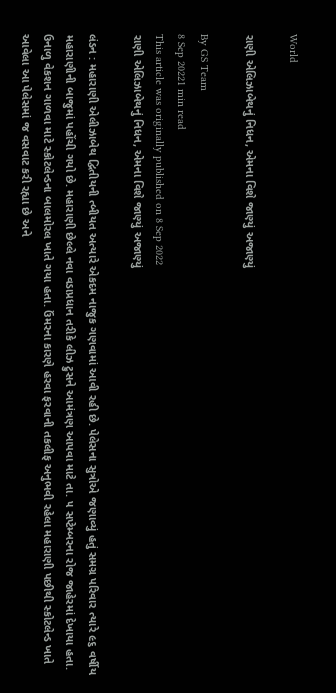World

રાણી એલિઝાબેથનું નિધન, એમના વિશે જાણ્યું અજાણ્યું

By GS Team
8 Sep 20221 min read
This article was originally published on 8 Sep 2022
રાણી એલિઝાબેથનું નિધન, એમના વિશે જાણ્યું અજાણ્યું

લંડન : મહારાણી એલીઝાબેથ દ્વિતીયની ત્બીયત અત્યારે એકદમ નાજુક ગણવામાં આવી રહી છે. પેલેસના સુત્રોએ જણાવ્યું હતું સમગ્ર પરિવાર ત્યારે ૯૬ વર્ષીય મહારાણીની બાજુમાં પહોંચી ગયો છે. મહારાણી છેલ્લે નવા વડાપ્રધાન તરીકે લીઝ ટ્રુસને આમંત્રણ આપવા માટે તા. ૫ સપ્ટેમ્બરના રોજ જાહેરમાં દેખાયા હતા. ઉનાળુ વેકશન ગાળવા માટે સ્કોટલેન્ડના બાલમોરલ ખાતે ગયા હતા. ઉંમરના કારણે હરવા ફરવાની તકલીફ અનુભવી રહેલા મહારાણી પછીથી સ્કોટલેન્ડ ખાતે આવેલા આ પેલેસમાં જ વસવાટ કરી રહ્યા છે અને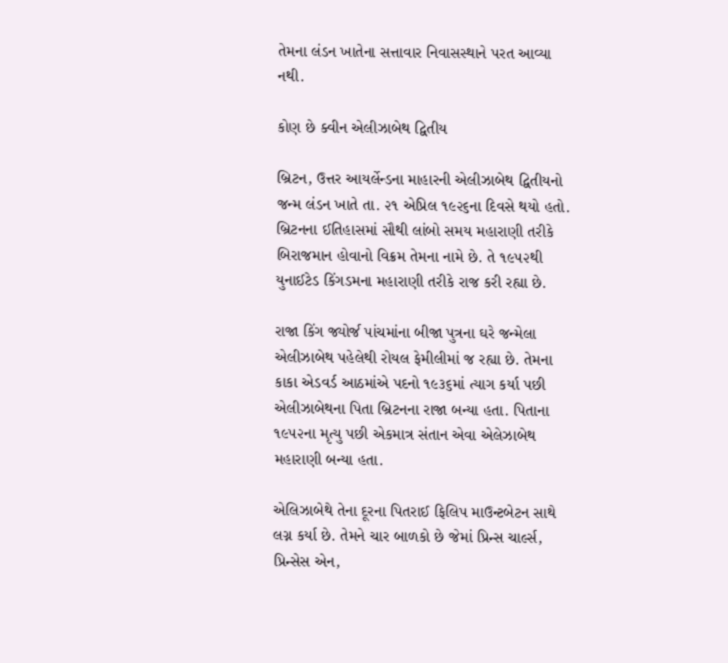તેમના લંડન ખાતેના સત્તાવાર નિવાસસ્થાને પરત આવ્યા નથી.

કોણ છે ક્વીન એલીઝાબેથ દ્વિતીય

બ્રિટન, ઉત્તર આયર્લેન્ડના માહારની એલીઝાબેથ દ્વિતીયનો જન્મ લંડન ખાતે તા. ૨૧ એપ્રિલ ૧૯૨૬ના દિવસે થયો હતો. બ્રિટનના ઈતિહાસમાં સૌથી લાંબો સમય મહારાણી તરીકે બિરાજમાન હોવાનો વિક્રમ તેમના નામે છે. તે ૧૯૫૨થી યુનાઈટેડ કિંગડમના મહારાણી તરીકે રાજ કરી રહ્યા છે.

રાજા કિંગ જ્યોર્જ પાંચમાંના બીજા પુત્રના ઘરે જન્મેલા એલીઝાબેથ પહેલેથી રોયલ ફેમીલીમાં જ રહ્યા છે. તેમના કાકા એડવર્ડ આઠમાંએ પદનો ૧૯૩૬માં ત્યાગ કર્યા પછી એલીઝાબેથના પિતા બ્રિટનના રાજા બન્યા હતા. પિતાના ૧૯૫૨ના મૃત્યુ પછી એકમાત્ર સંતાન એવા એલેઝાબેથ મહારાણી બન્યા હતા.

એલિઝાબેથે તેના દૂરના પિતરાઈ ફિલિપ માઉન્ટબેટન સાથે લગ્ન કર્યા છે. તેમને ચાર બાળકો છે જેમાં પ્રિન્સ ચાર્લ્સ, પ્રિન્સેસ એન,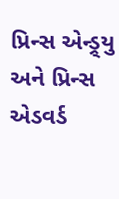પ્રિન્સ એન્ડ્ર્યુ અને પ્રિન્સ એડવર્ડ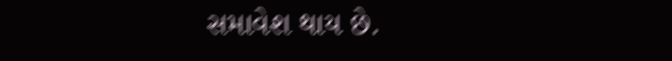સમાવેશ થાય છે.